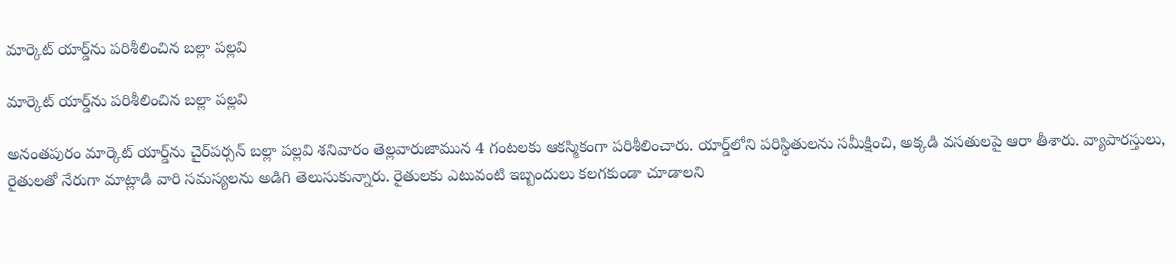మార్కెట్ యార్డ్‌ను పరిశీలించిన బల్లా పల్లవి

మార్కెట్ యార్డ్‌ను పరిశీలించిన బల్లా పల్లవి

అనంతపురం మార్కెట్ యార్డ్‌ను చైర్‌పర్సన్ బల్లా పల్లవి శనివారం తెల్లవారుజామున 4 గంటలకు ఆకస్మికంగా పరిశీలించారు. యార్డ్‌లోని పరిస్థితులను సమీక్షించి, అక్కడి వసతులపై ఆరా తీశారు. వ్యాపారస్తులు, రైతులతో నేరుగా మాట్లాడి వారి సమస్యలను అడిగి తెలుసుకున్నారు. రైతులకు ఎటువంటి ఇబ్బందులు కలగకుండా చూడాలని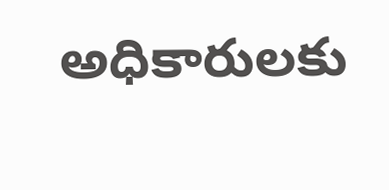అధికారులకు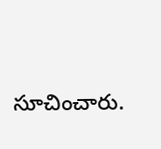సూచించారు.